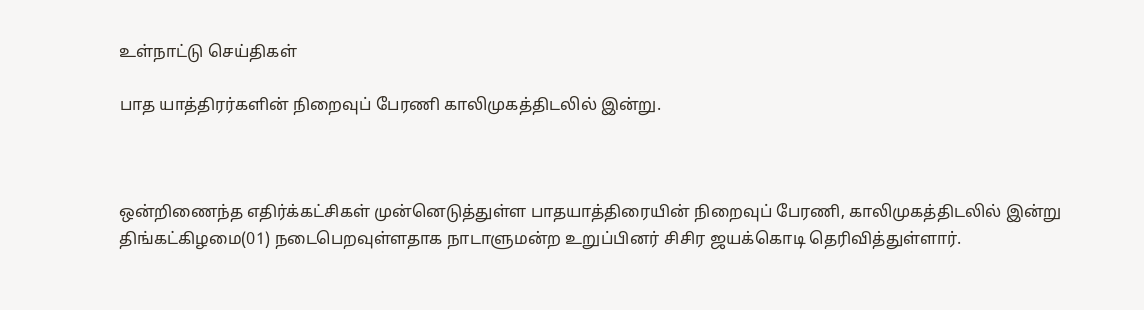உள்நாட்டு செய்திகள்

பாத யாத்திரர்களின் நிறைவுப் பேரணி காலிமுகத்திடலில் இன்று.



ஒன்றிணைந்த எதிர்க்கட்சிகள் முன்னெடுத்துள்ள பாதயாத்திரையின் நிறைவுப் பேரணி, காலிமுகத்திடலில் இன்று திங்கட்கிழமை(01) நடைபெறவுள்ளதாக நாடாளுமன்ற உறுப்பினர் சிசிர ஜயக்கொடி தெரிவித்துள்ளார்.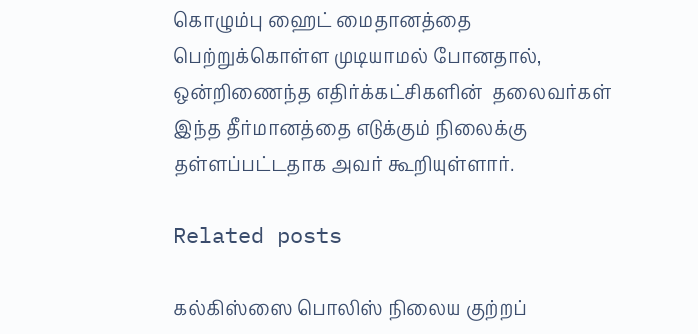கொழும்பு ஹைட் மைதானத்தை பெற்றுக்கொள்ள முடியாமல் போனதால், ஒன்றிணைந்த எதிர்க்கட்சிகளின்  தலைவர்கள் இந்த தீர்மானத்தை எடுக்கும் நிலைக்கு தள்ளப்பட்டதாக அவர் கூறியுள்ளார்.

Related posts

கல்கிஸ்ஸை பொலிஸ் நிலைய குற்றப்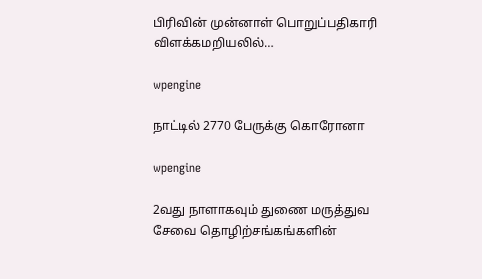பிரிவின் முன்னாள் பொறுப்பதிகாரி விளக்கமறியலில்…

wpengine

நாட்டில் 2770 பேருக்கு கொரோனா

wpengine

2வது நாளாகவும் துணை மருத்துவ சேவை தொழிற்சங்கங்களின்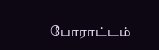போராட்டம்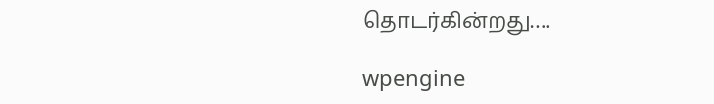தொடர்கின்றது….

wpengine